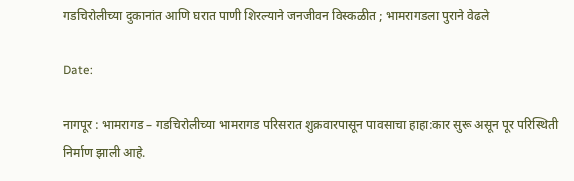गडचिरोलीच्या दुकानांत आणि घरात पाणी शिरल्याने जनजीवन विस्कळीत ; भामरागडला पुराने वेढले

Date:

नागपूर : भामरागड – गडचिरोलीच्या भामरागड परिसरात शुक्रवारपासून पावसाचा हाहा:कार सुरू असून पूर परिस्थिती निर्माण झाली आहे.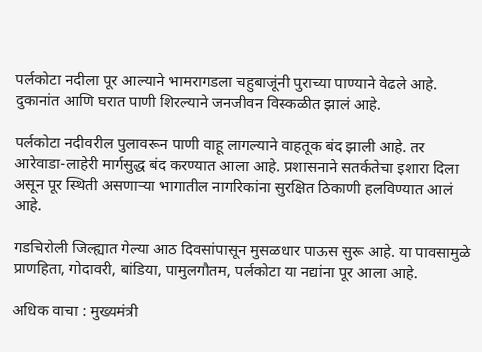पर्लकोटा नदीला पूर आल्याने भामरागडला चहुबाजूंनी पुराच्या पाण्याने वेढले आहे. दुकानांत आणि घरात पाणी शिरल्याने जनजीवन विस्कळीत झालं आहे.

पर्लकोटा नदीवरील पुलावरून पाणी वाहू लागल्याने वाहतूक बंद झाली आहे. तर आरेवाडा-लाहेरी मार्गसुद्ध बंद करण्यात आला आहे. प्रशासनाने सतर्कतेचा इशारा दिला असून पूर स्थिती असणाऱ्या भागातील नागरिकांना सुरक्षित ठिकाणी हलविण्यात आलं आहे.

गडचिरोली जिल्ह्यात गेल्या आठ दिवसांपासून मुसळधार पाऊस सुरू आहे. या पावसामुळे प्राणहिता, गोदावरी, बांडिया, पामुलगौतम, पर्लकोटा या नद्यांना पूर आला आहे.

अधिक वाचा : मुख्यमंत्री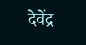देवेंद्र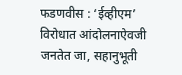फडणवीस : ‘ईव्हीएम’ विरोधात आंदोलनाऐवजी जनतेत जा, सहानुभूती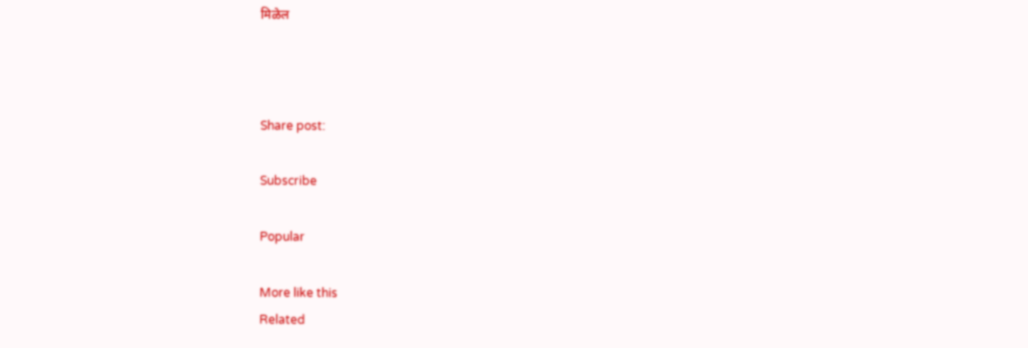मिळेल



Share post:

Subscribe

Popular

More like this
Related